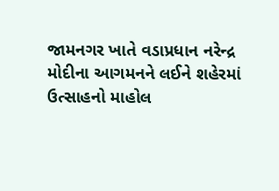જામનગર ખાતે વડાપ્રધાન નરેન્દ્ર મોદીના આગમનને લઈને શહેરમાં ઉત્સાહનો માહોલ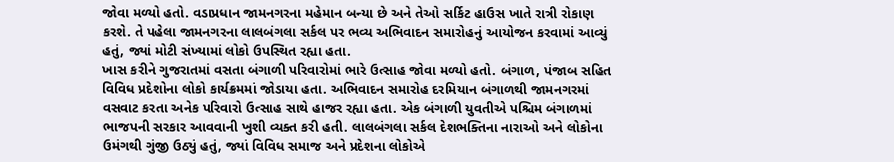જોવા મળ્યો હતો. વડાપ્રધાન જામનગરના મહેમાન બન્યા છે અને તેઓ સર્કિટ હાઉસ ખાતે રાત્રી રોકાણ કરશે. તે પહેલા જામનગરના લાલબંગલા સર્કલ પર ભવ્ય અભિવાદન સમારોહનું આયોજન કરવામાં આવ્યું હતું, જ્યાં મોટી સંખ્યામાં લોકો ઉપસ્થિત રહ્યા હતા.
ખાસ કરીને ગુજરાતમાં વસતા બંગાળી પરિવારોમાં ભારે ઉત્સાહ જોવા મળ્યો હતો. બંગાળ, પંજાબ સહિત વિવિધ પ્રદેશોના લોકો કાર્યક્રમમાં જોડાયા હતા. અભિવાદન સમારોહ દરમિયાન બંગાળથી જામનગરમાં વસવાટ કરતા અનેક પરિવારો ઉત્સાહ સાથે હાજર રહ્યા હતા. એક બંગાળી યુવતીએ પશ્ચિમ બંગાળમાં ભાજપની સરકાર આવવાની ખુશી વ્યક્ત કરી હતી. લાલબંગલા સર્કલ દેશભક્તિના નારાઓ અને લોકોના ઉમંગથી ગુંજી ઉઠ્યું હતું, જ્યાં વિવિધ સમાજ અને પ્રદેશના લોકોએ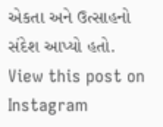એકતા અને ઉત્સાહનો સંદેશ આપ્યો હતો.
View this post on Instagram